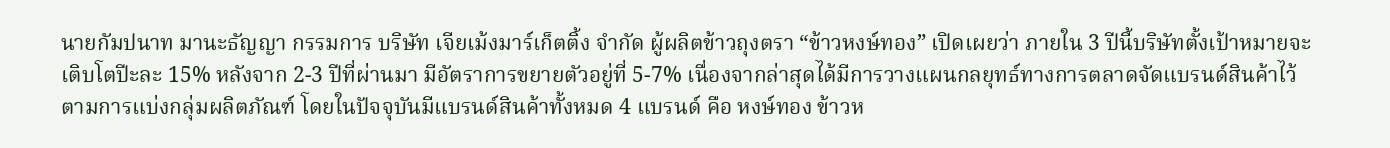นายกัมปนาท มานะธัญญา กรรมการ บริษัท เจียเม้งมาร์เก็ตติ้ง จำกัด ผู้ผลิตข้าวถุงตรา “ข้าวหงษ์ทอง” เปิดเผยว่า ภายใน 3 ปีนี้บริษัทตั้งเป้าหมายจะเติบโตปีะละ 15% หลังจาก 2-3 ปีที่ผ่านมา มีอัตราการขยายตัวอยู่ที่ 5-7% เนื่องจากล่าสุดได้มีการวางแผนกลยุทธ์ทางการตลาดจัดแบรนด์สินค้าไว้ตามการแบ่งกลุ่มผลิตภัณฑ์ โดยในปัจจุบันมีแบรนด์สินค้าทั้งหมด 4 แบรนด์ คือ หงษ์ทอง ข้าวห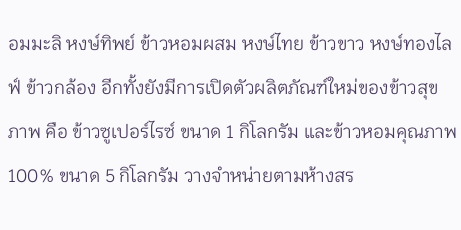อมมะลิ หงษ์ทิพย์ ข้าวหอมผสม หงษ์ไทย ข้าวขาว หงษ์ทองไลฟ์ ข้าวกล้อง อีกทั้งยังมีการเปิดตัวผลิตภัณฑ์ใหม่ของข้าวสุขภาพ คือ ข้าวซูเปอร์ไรซ์ ขนาด 1 กิโลกรัม และข้าวหอมคุณภาพ 100% ขนาด 5 กิโลกรัม วางจำหน่ายตามห้างสร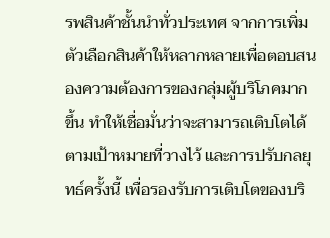รพสินค้าชั้นนำทั่วประเทศ จากการเพิ่มตัวเลือกสินค้าให้หลากหลายเพื่อตอบสนองความต้องการของกลุ่มผู้บริโภคมากขึ้น ทำให้เชื่อมั่นว่าจะสามารถเติบโตได้ตามเป้าหมายที่วางไว้ และการปรับกลยุทธ์ครั้งนี้ เพื่อรองรับการเติบโตของบริ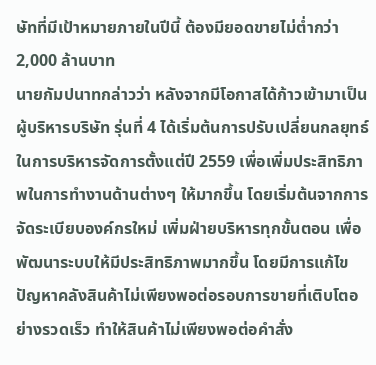ษัทที่มีเป้าหมายภายในปีนี้ ต้องมียอดขายไม่ต่ำกว่า 2,000 ล้านบาท
นายกัมปนาทกล่าวว่า หลังจากมีโอกาสได้ก้าวเข้ามาเป็นผู้บริหารบริษัท รุ่นที่ 4 ได้เริ่มต้นการปรับเปลี่ยนกลยุทธ์ในการบริหารจัดการตั้งแต่ปี 2559 เพื่อเพิ่มประสิทธิภาพในการทำงานด้านต่างๆ ให้มากขึ้น โดยเริ่มต้นจากการจัดระเบียบองค์กรใหม่ เพิ่มฝ่ายบริหารทุกขั้นตอน เพื่อพัฒนาระบบให้มีประสิทธิภาพมากขึ้น โดยมีการแก้ไขปัญหาคลังสินค้าไม่เพียงพอต่อรอบการขายที่เติบโตอย่างรวดเร็ว ทำให้สินค้าไม่เพียงพอต่อคำสั่ง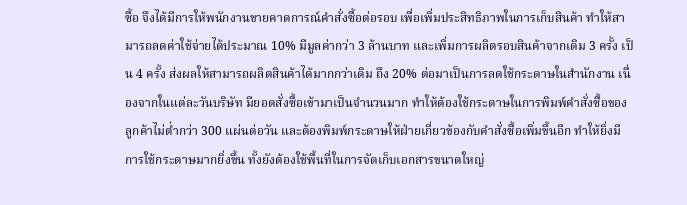ซื้อ จึงได้มีการให้พนักงานขายคาดการณ์คำสั่งซื้อต่อรอบ เพื่อเพิ่มประสิทธิภาพในการเก็บสินค้า ทำให้สามารถลดค่าใช้จ่ายได้ประมาณ 10% มีมูลค่ากว่า 3 ล้านบาท และเพิ่มการผลิตรอบสินค้าจากเดิม 3 ครั้ง เป็น 4 ครั้ง ส่งผลให้สามารถผลิตสินค้าได้มากกว่าเดิม ถึง 20% ต่อมาเป็นการลดใช้กระดาษในสำนักงาน เนื่องจากในแต่ละวันบริษัท มียอดสั่งซื้อเข้ามาเป็นจำนวนมาก ทำให้ต้องใช้กระดาษในการพิมพ์คำสั่งซื้อของลูกค้าไม่ต่ำกว่า 300 แผ่นต่อวัน และต้องพิมพ์กระดาษให้ฝ่ายเกี่ยวข้องกับคำสั่งซื้อเพิ่มขึ้นอีก ทำให้ยิ่งมีการใช้กระดาษมากยิ่งขึ้น ทั้งยังต้องใช้พื้นที่ในการจัดเก็บเอกสารขนาดใหญ่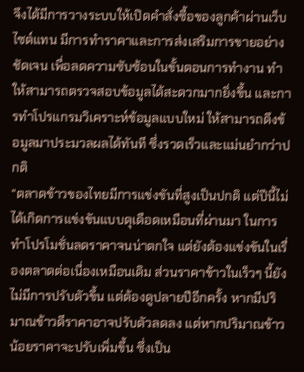จึงได้มีการวางระบบให้เปิดคำสั่งซื้อของลูกค้าผ่านเว็บไซต์แทน มีการทำราคาและการส่งเสริมการขายอย่างชัดเจน เพื่อลดความซับซ้อนในขั้นตอนการทำงาน ทำให้สามารถตรวจสอบข้อมูลได้สะดวกมากยิ่งขึ้น และการทำโปรแกรมวิเคราะห์ข้อมูลแบบใหม่ ให้สามารถดึงข้อมูลมาประมวลผลได้ทันที ซึ่งรวดเร็วและแม่นยำกว่าปกติ
“ตลาดข้าวของไทยมีการแข่งขันที่สูงเป็นปกติ แต่ปีนี้ไม่ได้เกิดการแข่งขันแบบดุเดือดเหมือนที่ผ่านมา ในการทำโปรโมชั่นลดราคาจนน่าตกใจ แต่ยังต้องแข่งขันในเรื่องตลาดต่อเนื่องเหมือนเดิม ส่วนราคาข้าวในเร็วๆ นี้ยังไม่มีการปรับตัวขึ้น แต่ต้องดูปลายปีอีกครั้ง หากมีปริมาณข้าวดีราคาอาจปรับตัวลดลง แต่หากปริมาณข้าวน้อยราคาจะปรับเพิ่มขึ้น ซึ่งเป็น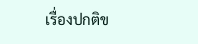เรื่องปกติข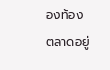องท้องตลาดอยู่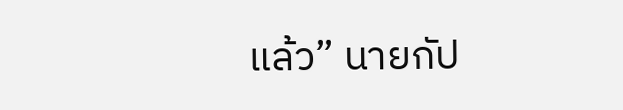แล้ว” นายกัป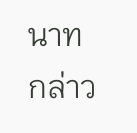นาทกล่าว